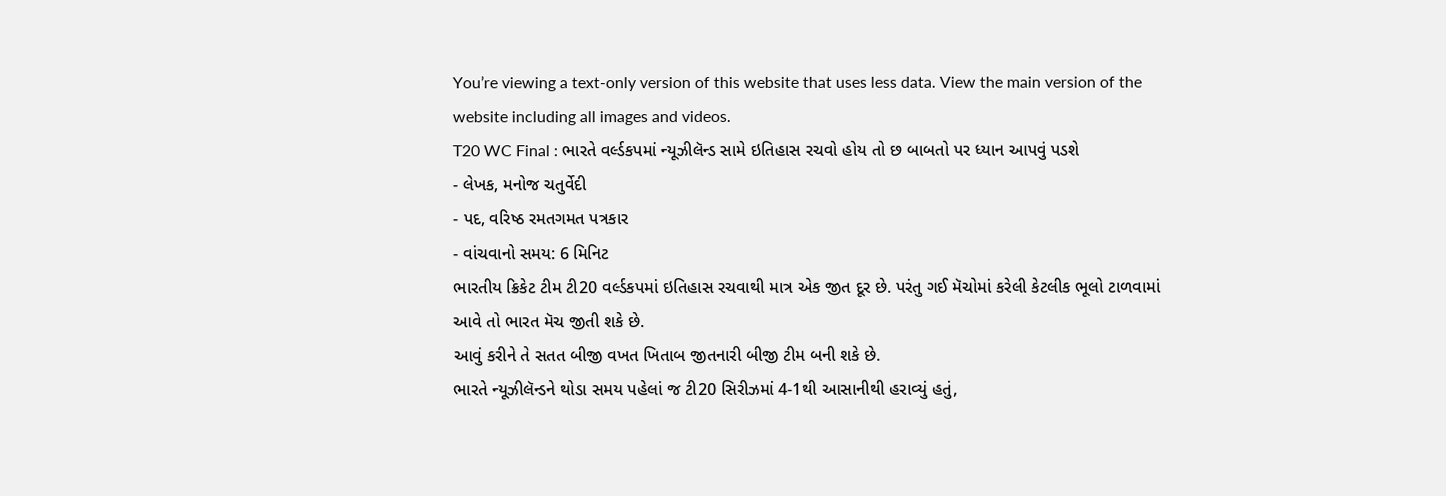You’re viewing a text-only version of this website that uses less data. View the main version of the website including all images and videos.
T20 WC Final : ભારતે વર્લ્ડકપમાં ન્યૂઝીલૅન્ડ સામે ઇતિહાસ રચવો હોય તો છ બાબતો પર ધ્યાન આપવું પડશે
- લેખક, મનોજ ચતુર્વેદી
- પદ, વરિષ્ઠ રમતગમત પત્રકાર
- વાંચવાનો સમય: 6 મિનિટ
ભારતીય ક્રિકેટ ટીમ ટી20 વર્લ્ડકપમાં ઇતિહાસ રચવાથી માત્ર એક જીત દૂર છે. પરંતુ ગઈ મૅચોમાં કરેલી કેટલીક ભૂલો ટાળવામાં આવે તો ભારત મૅચ જીતી શકે છે.
આવું કરીને તે સતત બીજી વખત ખિતાબ જીતનારી બીજી ટીમ બની શકે છે.
ભારતે ન્યૂઝીલૅન્ડને થોડા સમય પહેલાં જ ટી20 સિરીઝમાં 4-1થી આસાનીથી હરાવ્યું હતું,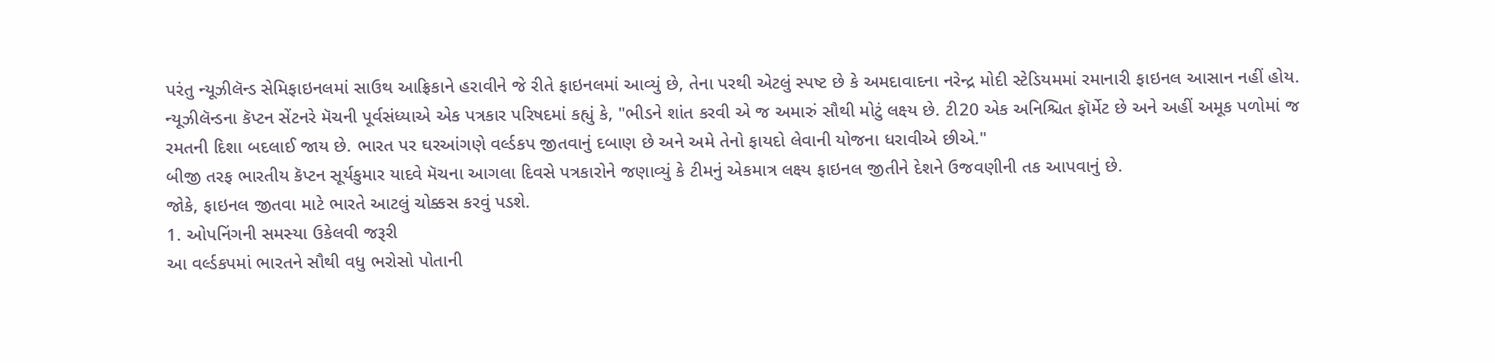પરંતુ ન્યૂઝીલૅન્ડ સેમિફાઇનલમાં સાઉથ આફ્રિકાને હરાવીને જે રીતે ફાઇનલમાં આવ્યું છે, તેના પરથી એટલું સ્પષ્ટ છે કે અમદાવાદના નરેન્દ્ર મોદી સ્ટેડિયમમાં રમાનારી ફાઇનલ આસાન નહીં હોય.
ન્યૂઝીલૅન્ડના કૅપ્ટન સેંટનરે મૅચની પૂર્વસંધ્યાએ એક પત્રકાર પરિષદમાં કહ્યું કે, "ભીડને શાંત કરવી એ જ અમારું સૌથી મોટું લક્ષ્ય છે. ટી20 એક અનિશ્ચિત ફૉર્મેટ છે અને અહીં અમૂક પળોમાં જ રમતની દિશા બદલાઈ જાય છે. ભારત પર ઘરઆંગણે વર્લ્ડકપ જીતવાનું દબાણ છે અને અમે તેનો ફાયદો લેવાની યોજના ધરાવીએ છીએ."
બીજી તરફ ભારતીય કૅપ્ટન સૂર્યકુમાર યાદવે મૅચના આગલા દિવસે પત્રકારોને જણાવ્યું કે ટીમનું એકમાત્ર લક્ષ્ય ફાઇનલ જીતીને દેશને ઉજવણીની તક આપવાનું છે.
જોકે, ફાઇનલ જીતવા માટે ભારતે આટલું ચોક્કસ કરવું પડશે.
1. ઓપનિંગની સમસ્યા ઉકેલવી જરૂરી
આ વર્લ્ડકપમાં ભારતને સૌથી વધુ ભરોસો પોતાની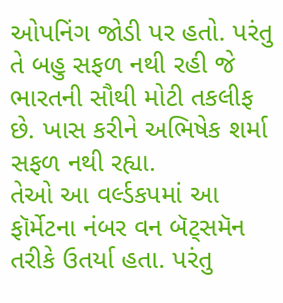ઓપનિંગ જોડી પર હતો. પરંતુ તે બહુ સફળ નથી રહી જે ભારતની સૌથી મોટી તકલીફ છે. ખાસ કરીને અભિષેક શર્મા સફળ નથી રહ્યા.
તેઓ આ વર્લ્ડકપમાં આ ફૉર્મેટના નંબર વન બૅટ્સમૅન તરીકે ઉતર્યા હતા. પરંતુ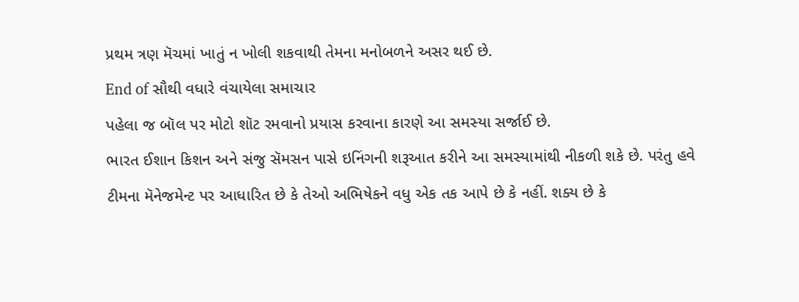પ્રથમ ત્રણ મૅચમાં ખાતું ન ખોલી શકવાથી તેમના મનોબળને અસર થઈ છે.
End of સૌથી વધારે વંચાયેલા સમાચાર
પહેલા જ બૉલ પર મોટો શૉટ રમવાનો પ્રયાસ કરવાના કારણે આ સમસ્યા સર્જાઈ છે.
ભારત ઈશાન કિશન અને સંજુ સૅમસન પાસે ઇનિંગની શરૂઆત કરીને આ સમસ્યામાંથી નીકળી શકે છે. પરંતુ હવે ટીમના મૅનેજમેન્ટ પર આધારિત છે કે તેઓ અભિષેકને વધુ એક તક આપે છે કે નહીં. શક્ય છે કે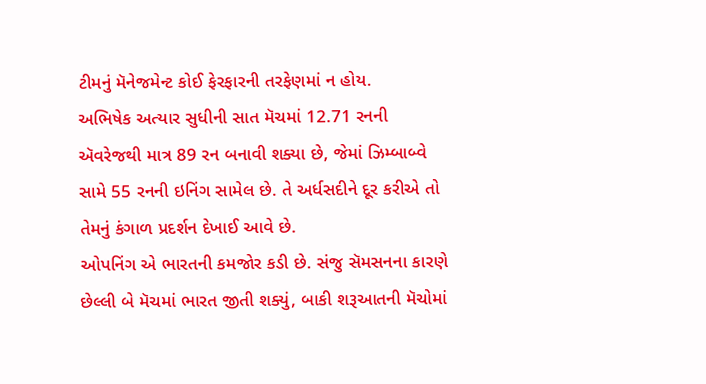ટીમનું મૅનેજમેન્ટ કોઈ ફેરફારની તરફેણમાં ન હોય.
અભિષેક અત્યાર સુધીની સાત મૅચમાં 12.71 રનની ઍવરેજથી માત્ર 89 રન બનાવી શક્યા છે, જેમાં ઝિમ્બાબ્વે સામે 55 રનની ઇનિંગ સામેલ છે. તે અર્ધસદીને દૂર કરીએ તો તેમનું કંગાળ પ્રદર્શન દેખાઈ આવે છે.
ઓપનિંગ એ ભારતની કમજોર કડી છે. સંજુ સૅમસનના કારણે છેલ્લી બે મૅચમાં ભારત જીતી શક્યું, બાકી શરૂઆતની મૅચોમાં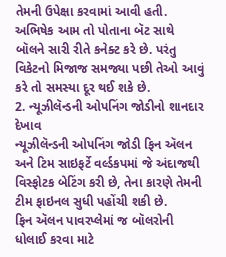તેમની ઉપેક્ષા કરવામાં આવી હતી.
અભિષેક આમ તો પોતાના બૅટ સાથે બૉલને સારી રીતે કનેક્ટ કરે છે. પરંતુ વિકેટનો મિજાજ સમજ્યા પછી તેઓ આવું કરે તો સમસ્યા દૂર થઈ શકે છે.
2. ન્યૂઝીલૅન્ડની ઓપનિંગ જોડીનો શાનદાર દેખાવ
ન્યૂઝીલૅન્ડની ઓપનિંગ જોડી ફિન ઍલન અને ટિમ સાઇફર્ટે વર્લ્ડકપમાં જે અંદાજથી વિસ્ફોટક બેટિંગ કરી છે, તેના કારણે તેમની ટીમ ફાઇનલ સુધી પહોંચી શકી છે.
ફિન ઍલન પાવરપ્લેમાં જ બૉલરોની ધોલાઈ કરવા માટે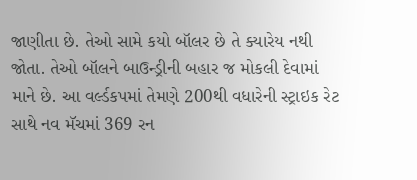જાણીતા છે. તેઓ સામે કયો બૉલર છે તે ક્યારેય નથી જોતા. તેઓ બૉલને બાઉન્ડ્રીની બહાર જ મોકલી દેવામાં માને છે. આ વર્લ્ડકપમાં તેમણે 200થી વધારેની સ્ટ્રાઇક રેટ સાથે નવ મૅચમાં 369 રન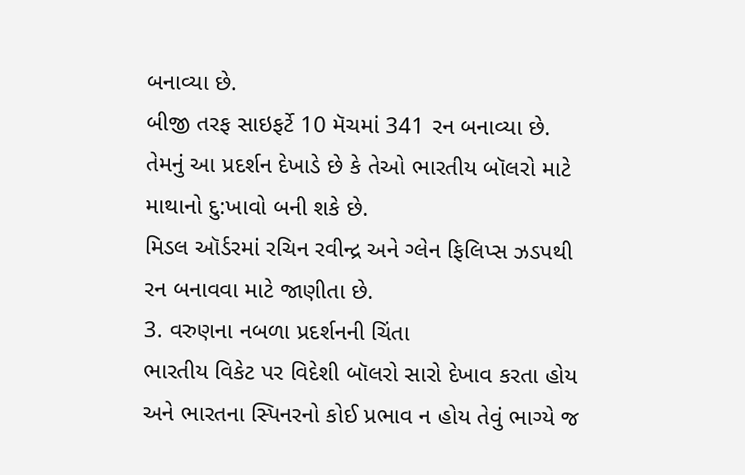બનાવ્યા છે.
બીજી તરફ સાઇફર્ટે 10 મૅચમાં 341 રન બનાવ્યા છે. તેમનું આ પ્રદર્શન દેખાડે છે કે તેઓ ભારતીય બૉલરો માટે માથાનો દુ:ખાવો બની શકે છે.
મિડલ ઑર્ડરમાં રચિન રવીન્દ્ર અને ગ્લેન ફિલિપ્સ ઝડપથી રન બનાવવા માટે જાણીતા છે.
3. વરુણના નબળા પ્રદર્શનની ચિંતા
ભારતીય વિકેટ પર વિદેશી બૉલરો સારો દેખાવ કરતા હોય અને ભારતના સ્પિનરનો કોઈ પ્રભાવ ન હોય તેવું ભાગ્યે જ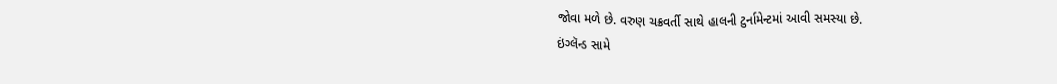જોવા મળે છે. વરુણ ચક્રવર્તી સાથે હાલની ટુર્નામેન્ટમાં આવી સમસ્યા છે.
ઇંગ્લૅન્ડ સામે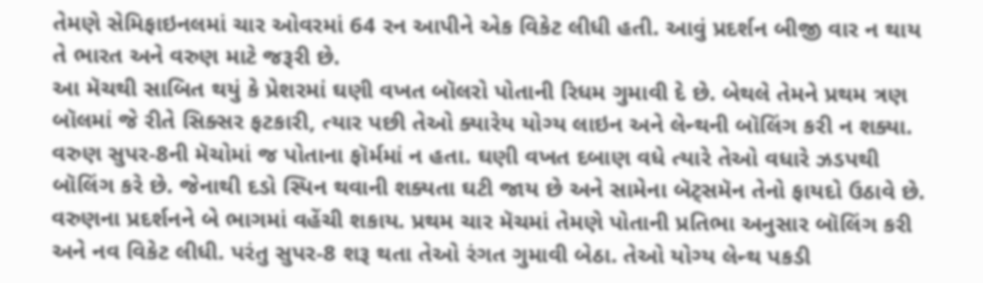તેમણે સેમિફાઇનલમાં ચાર ઓવરમાં 64 રન આપીને એક વિકેટ લીધી હતી. આવું પ્રદર્શન બીજી વાર ન થાય તે ભારત અને વરુણ માટે જરૂરી છે.
આ મૅચથી સાબિત થયું કે પ્રેશરમાં ઘણી વખત બૉલરો પોતાની રિધમ ગુમાવી દે છે. બેથલે તેમને પ્રથમ ત્રણ બૉલમાં જે રીતે સિક્સર ફટકારી, ત્યાર પછી તેઓ ક્યારેય યોગ્ય લાઇન અને લેન્થની બૉલિંગ કરી ન શક્યા.
વરુણ સુપર-8ની મૅચોમાં જ પોતાના ફૉર્મમાં ન હતા. ઘણી વખત દબાણ વધે ત્યારે તેઓ વધારે ઝડપથી બૉલિંગ કરે છે. જેનાથી દડો સ્પિન થવાની શક્યતા ઘટી જાય છે અને સામેના બૅટ્સમૅન તેનો ફાયદો ઉઠાવે છે.
વરુણના પ્રદર્શનને બે ભાગમાં વહેંચી શકાય. પ્રથમ ચાર મૅચમાં તેમણે પોતાની પ્રતિભા અનુસાર બૉલિંગ કરી અને નવ વિકેટ લીધી. પરંતુ સુપર-8 શરૂ થતા તેઓ રંગત ગુમાવી બેઠા. તેઓ યોગ્ય લેન્થ પકડી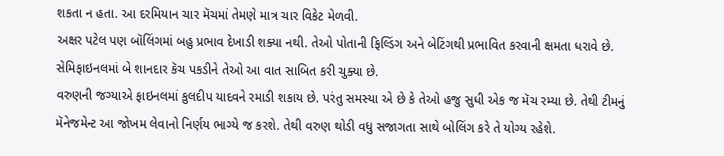શકતા ન હતા. આ દરમિયાન ચાર મૅચમાં તેમણે માત્ર ચાર વિકેટ મેળવી.
અક્ષર પટેલ પણ બૉલિંગમાં બહુ પ્રભાવ દેખાડી શક્યા નથી. તેઓ પોતાની ફિલ્ડિંગ અને બેટિંગથી પ્રભાવિત કરવાની ક્ષમતા ધરાવે છે. સેમિફાઇનલમાં બે શાનદાર કૅચ પકડીને તેઓ આ વાત સાબિત કરી ચુક્યા છે.
વરુણની જગ્યાએ ફાઇનલમાં કુલદીપ યાદવને રમાડી શકાય છે. પરંતુ સમસ્યા એ છે કે તેઓ હજુ સુધી એક જ મૅચ રમ્યા છે. તેથી ટીમનું મૅનેજમેન્ટ આ જોખમ લેવાનો નિર્ણય ભાગ્યે જ કરશે. તેથી વરુણ થોડી વધુ સજાગતા સાથે બોલિંગ કરે તે યોગ્ય રહેશે.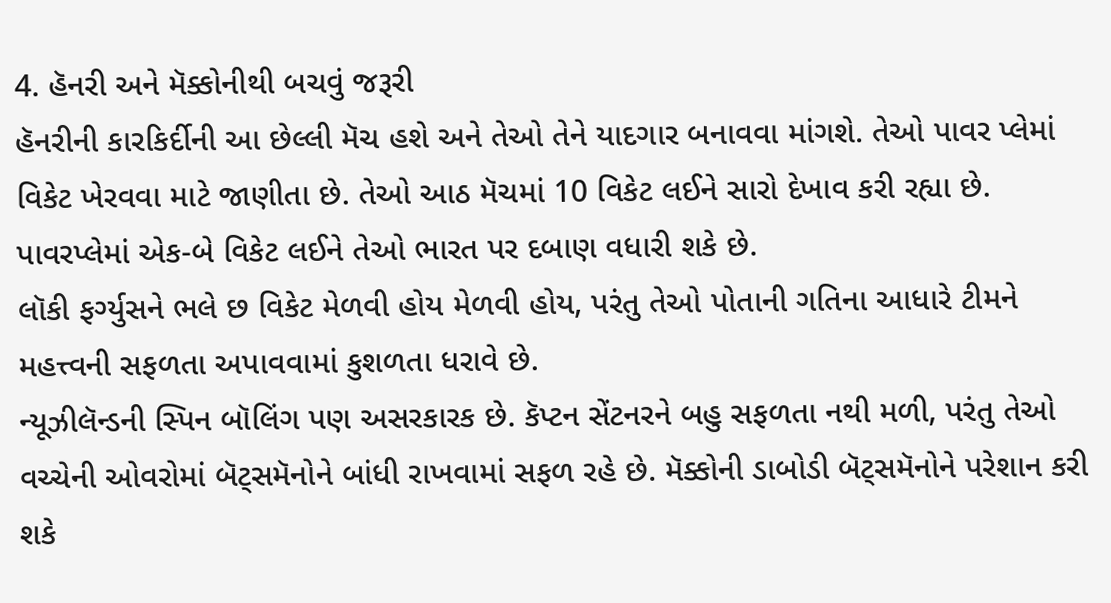4. હૅનરી અને મૅક્કોનીથી બચવું જરૂરી
હૅનરીની કારકિર્દીની આ છેલ્લી મૅચ હશે અને તેઓ તેને યાદગાર બનાવવા માંગશે. તેઓ પાવર પ્લેમાં વિકેટ ખેરવવા માટે જાણીતા છે. તેઓ આઠ મૅચમાં 10 વિકેટ લઈને સારો દેખાવ કરી રહ્યા છે. પાવરપ્લેમાં એક-બે વિકેટ લઈને તેઓ ભારત પર દબાણ વધારી શકે છે.
લૉકી ફર્ગ્યુસને ભલે છ વિકેટ મેળવી હોય મેળવી હોય, પરંતુ તેઓ પોતાની ગતિના આધારે ટીમને મહત્ત્વની સફળતા અપાવવામાં કુશળતા ધરાવે છે.
ન્યૂઝીલૅન્ડની સ્પિન બૉલિંગ પણ અસરકારક છે. કૅપ્ટન સેંટનરને બહુ સફળતા નથી મળી, પરંતુ તેઓ વચ્ચેની ઓવરોમાં બૅટ્સમૅનોને બાંધી રાખવામાં સફળ રહે છે. મૅક્કોની ડાબોડી બૅટ્સમૅનોને પરેશાન કરી શકે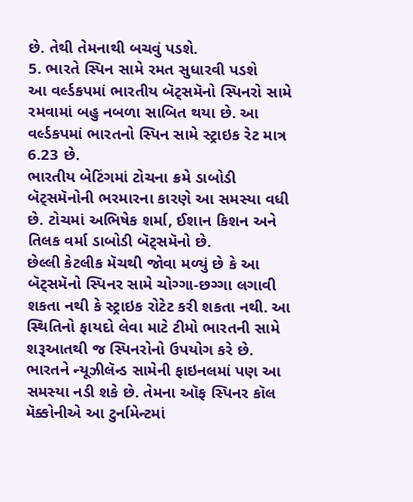છે. તેથી તેમનાથી બચવું પડશે.
5. ભારતે સ્પિન સામે રમત સુધારવી પડશે
આ વર્લ્ડકપમાં ભારતીય બૅટ્સમૅનો સ્પિનરો સામે રમવામાં બહુ નબળા સાબિત થયા છે. આ વર્લ્ડકપમાં ભારતનો સ્પિન સામે સ્ટ્રાઇક રેટ માત્ર 6.23 છે.
ભારતીય બેટિંગમાં ટોચના ક્રમે ડાબોડી બૅટ્સમૅનોની ભરમારના કારણે આ સમસ્યા વધી છે. ટોચમાં અભિષેક શર્મા, ઈશાન કિશન અને તિલક વર્મા ડાબોડી બૅટ્સમૅનો છે.
છેલ્લી કેટલીક મૅચથી જોવા મળ્યું છે કે આ બૅટ્સમૅનો સ્પિનર સામે ચોગ્ગા-છગ્ગા લગાવી શકતા નથી કે સ્ટ્રાઇક રોટેટ કરી શકતા નથી. આ સ્થિતિનો ફાયદો લેવા માટે ટીમો ભારતની સામે શરૂઆતથી જ સ્પિનરોનો ઉપયોગ કરે છે.
ભારતને ન્યૂઝીલૅન્ડ સામેની ફાઇનલમાં પણ આ સમસ્યા નડી શકે છે. તેમના ઑફ સ્પિનર કૉલ મૅક્કોનીએ આ ટુર્નામેન્ટમાં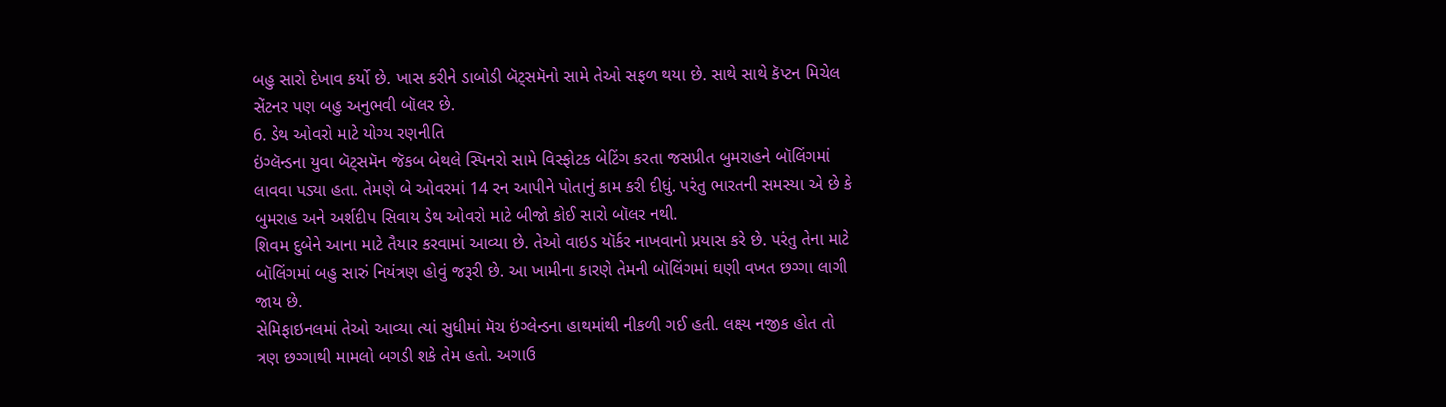બહુ સારો દેખાવ કર્યો છે. ખાસ કરીને ડાબોડી બૅટ્સમૅનો સામે તેઓ સફળ થયા છે. સાથે સાથે કૅપ્ટન મિચેલ સેંટનર પણ બહુ અનુભવી બૉલર છે.
6. ડેથ ઓવરો માટે યોગ્ય રણનીતિ
ઇંગ્લૅન્ડના યુવા બૅટ્સમૅન જૅકબ બેથલે સ્પિનરો સામે વિસ્ફોટક બેટિંગ કરતા જસપ્રીત બુમરાહને બૉલિંગમાં લાવવા પડ્યા હતા. તેમણે બે ઓવરમાં 14 રન આપીને પોતાનું કામ કરી દીધું. પરંતુ ભારતની સમસ્યા એ છે કે બુમરાહ અને અર્શદીપ સિવાય ડેથ ઓવરો માટે બીજો કોઈ સારો બૉલર નથી.
શિવમ દુબેને આના માટે તૈયાર કરવામાં આવ્યા છે. તેઓ વાઇડ યૉર્કર નાખવાનો પ્રયાસ કરે છે. પરંતુ તેના માટે બૉલિંગમાં બહુ સારું નિયંત્રણ હોવું જરૂરી છે. આ ખામીના કારણે તેમની બૉલિંગમાં ઘણી વખત છગ્ગા લાગી જાય છે.
સેમિફાઇનલમાં તેઓ આવ્યા ત્યાં સુધીમાં મૅચ ઇંગ્લેન્ડના હાથમાંથી નીકળી ગઈ હતી. લક્ષ્ય નજીક હોત તો ત્રણ છગ્ગાથી મામલો બગડી શકે તેમ હતો. અગાઉ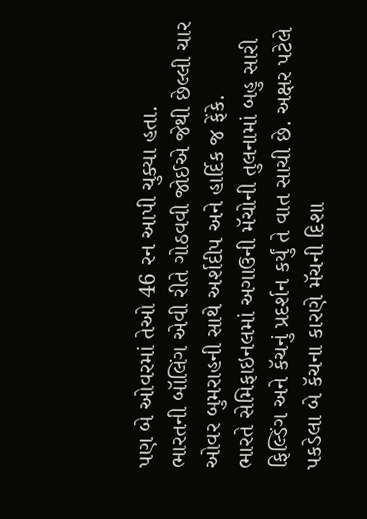પણ બે ઓવરમાં તેઓ 46 રન આપી ચુક્યા હતા.
ભારતની બૉલિંગ એવી રીતે ગોઠવવી જોઈએ જેથી છેલ્લી ચાર ઓવર બુમરાહની સાથે અર્શદીપ અને હાર્દિક જ ફેંકે.
ભારતે સેમિફાઇનલમાં અગાઉની મૅચોની તુલનામાં બહુ સારી ફિલ્ડિંગ અને કૅચનું પ્રદર્શન કર્યું તે વાત સાચી છે. અક્ષર પટેલે પકડેલા બે કૅચના કારણે મૅચની દિશા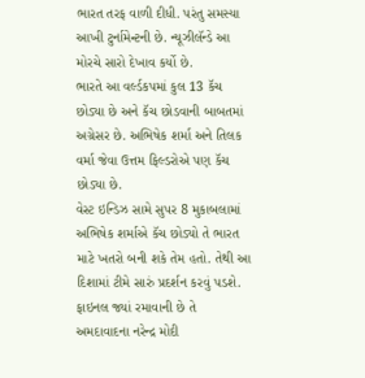ભારત તરફ વાળી દીધી. પરંતુ સમસ્યા આખી ટુર્નામેન્ટની છે. ન્યૂઝીલૅન્ડે આ મોરચે સારો દેખાવ કર્યો છે.
ભારતે આ વર્લ્ડકપમાં કુલ 13 કૅચ છોડ્યા છે અને કૅચ છોડવાની બાબતમાં અગ્રેસર છે. અભિષેક શર્મા અને તિલક વર્મા જેવા ઉત્તમ ફિલ્ડરોએ પણ કૅચ છોડ્યા છે.
વેસ્ટ ઇન્ડિઝ સામે સુપર 8 મુકાબલામાં અભિષેક શર્માએ કૅચ છોડ્યો તે ભારત માટે ખતરો બની શકે તેમ હતો. તેથી આ દિશામાં ટીમે સારું પ્રદર્શન કરવું પડશે.
ફાઇનલ જ્યાં રમાવાની છે તે અમદાવાદના નરેન્દ્ર મોદી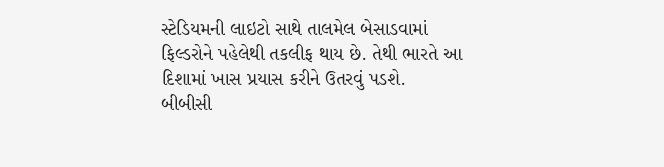સ્ટેડિયમની લાઇટો સાથે તાલમેલ બેસાડવામાં ફિલ્ડરોને પહેલેથી તકલીફ થાય છે. તેથી ભારતે આ દિશામાં ખાસ પ્રયાસ કરીને ઉતરવું પડશે.
બીબીસી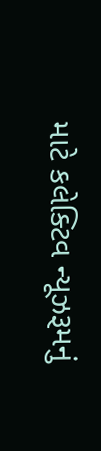માટે કલેક્ટિવ ન્યૂઝરૂમનું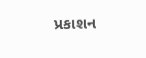પ્રકાશન